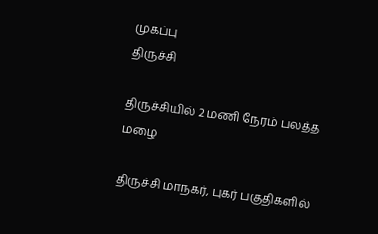முகப்பு
திருச்சி

திருச்சியில் 2 மணி நேரம் பலத்த மழை

திருச்சி மாநகர், புகர் பகுதிகளில்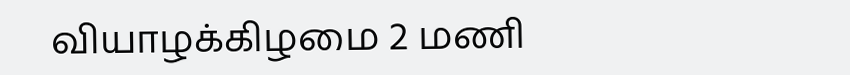வியாழக்கிழமை 2 மணி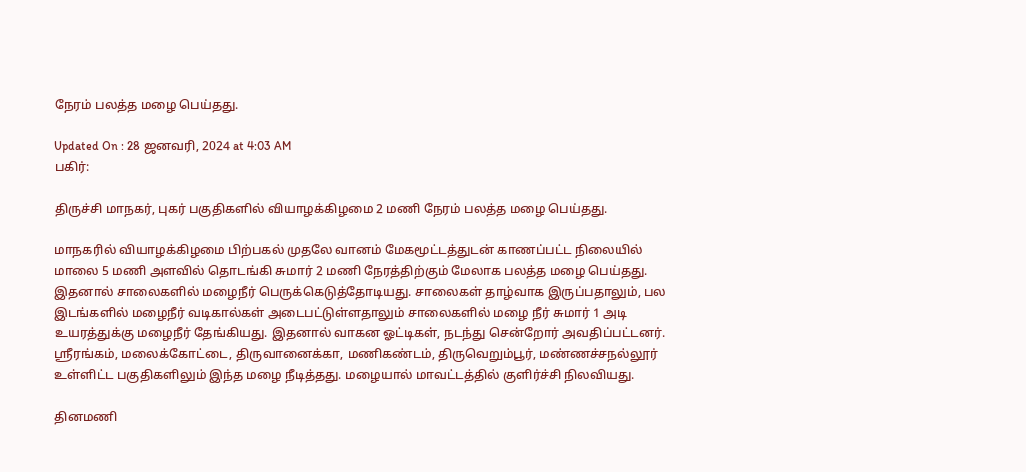நேரம் பலத்த மழை பெய்தது.

Updated On : 28 ஜனவரி, 2024 at 4:03 AM
பகிர்:

திருச்சி மாநகர், புகர் பகுதிகளில் வியாழக்கிழமை 2 மணி நேரம் பலத்த மழை பெய்தது.

மாநகரில் வியாழக்கிழமை பிற்பகல் முதலே வானம் மேகமூட்டத்துடன் காணப்பட்ட நிலையில் மாலை 5 மணி அளவில் தொடங்கி சுமார் 2 மணி நேரத்திற்கும் மேலாக பலத்த மழை பெய்தது. இதனால் சாலைகளில் மழைநீர் பெருக்கெடுத்தோடியது. சாலைகள் தாழ்வாக இருப்பதாலும், பல இடங்களில் மழைநீர் வடிகால்கள் அடைபட்டுள்ளதாலும் சாலைகளில் மழை நீர் சுமார் 1 அடி உயரத்துக்கு மழைநீர் தேங்கியது. இதனால் வாகன ஓட்டிகள், நடந்து சென்றோர் அவதிப்பட்டனர். ஸ்ரீரங்கம், மலைக்கோட்டை, திருவானைக்கா, மணிகண்டம், திருவெறும்பூர், மண்ணச்சநல்லூர் உள்ளிட்ட பகுதிகளிலும் இந்த மழை நீடித்தது. மழையால் மாவட்டத்தில் குளிர்ச்சி நிலவியது.

தினமணி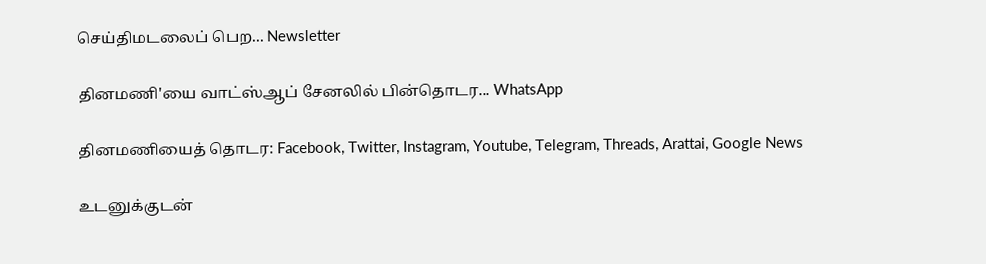செய்திமடலைப் பெற... Newsletter

தினமணி'யை வாட்ஸ்ஆப் சேனலில் பின்தொடர... WhatsApp

தினமணியைத் தொடர: Facebook, Twitter, Instagram, Youtube, Telegram, Threads, Arattai, Google News

உடனுக்குடன்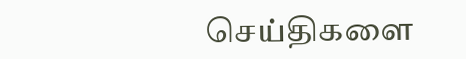செய்திகளை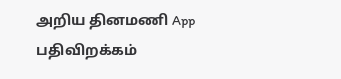அறிய தினமணி App பதிவிறக்கம்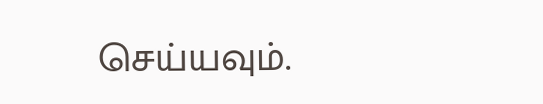செய்யவும்.